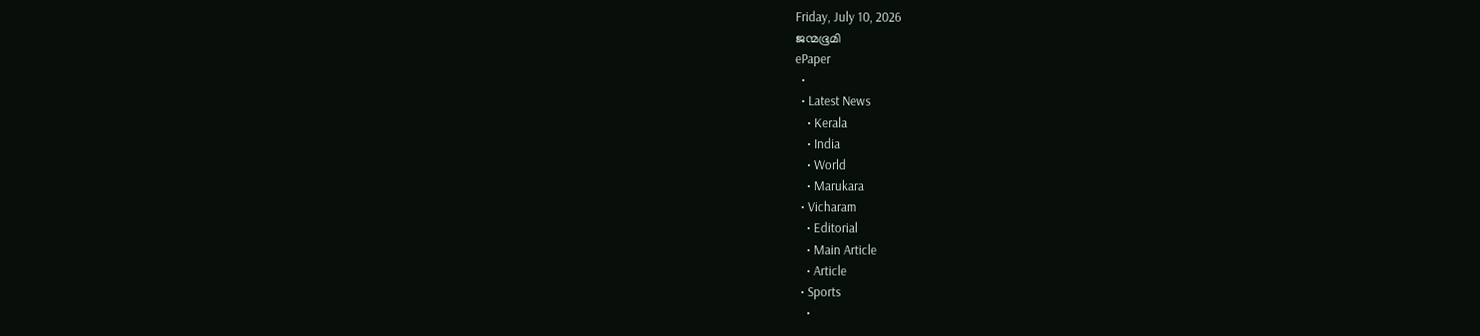Friday, July 10, 2026
ജന്മഭൂമി
ePaper
  •
  • Latest News
    • Kerala
    • India
    • World
    • Marukara
  • Vicharam
    • Editorial
    • Main Article
    • Article
  • Sports
    •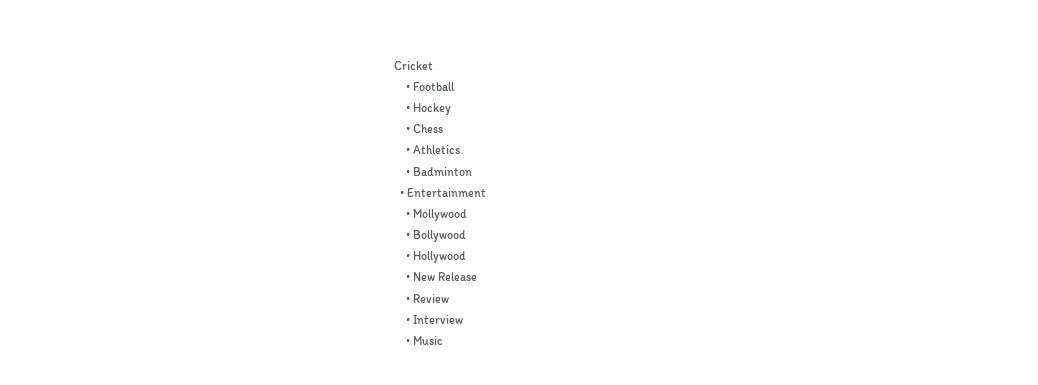Cricket
    • Football
    • Hockey
    • Chess
    • Athletics
    • Badminton
  • Entertainment
    • Mollywood
    • Bollywood
    • Hollywood
    • New Release
    • Review
    • Interview
    • Music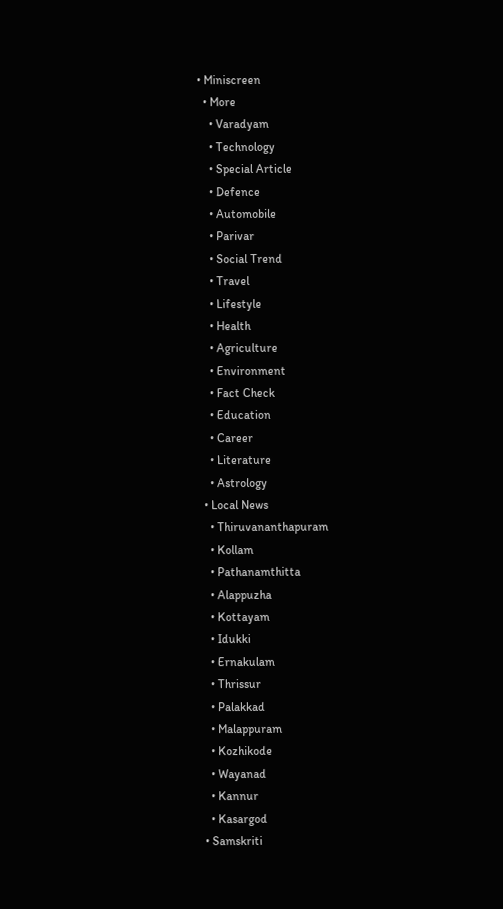• Miniscreen
  • More
    • Varadyam
    • Technology
    • Special Article
    • Defence
    • Automobile
    • Parivar
    • Social Trend
    • Travel
    • Lifestyle
    • Health
    • Agriculture
    • Environment
    • Fact Check
    • Education
    • Career
    • Literature
    • Astrology
  • Local News
    • Thiruvananthapuram
    • Kollam
    • Pathanamthitta
    • Alappuzha
    • Kottayam
    • Idukki
    • Ernakulam
    • Thrissur
    • Palakkad
    • Malappuram
    • Kozhikode
    • Wayanad
    • Kannur
    • Kasargod
  • Samskriti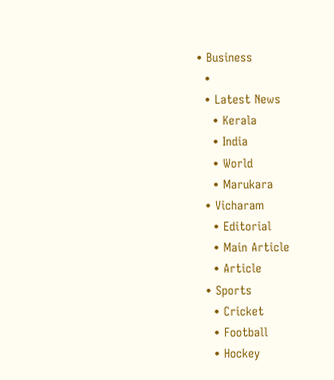• Business
  •
  • Latest News
    • Kerala
    • India
    • World
    • Marukara
  • Vicharam
    • Editorial
    • Main Article
    • Article
  • Sports
    • Cricket
    • Football
    • Hockey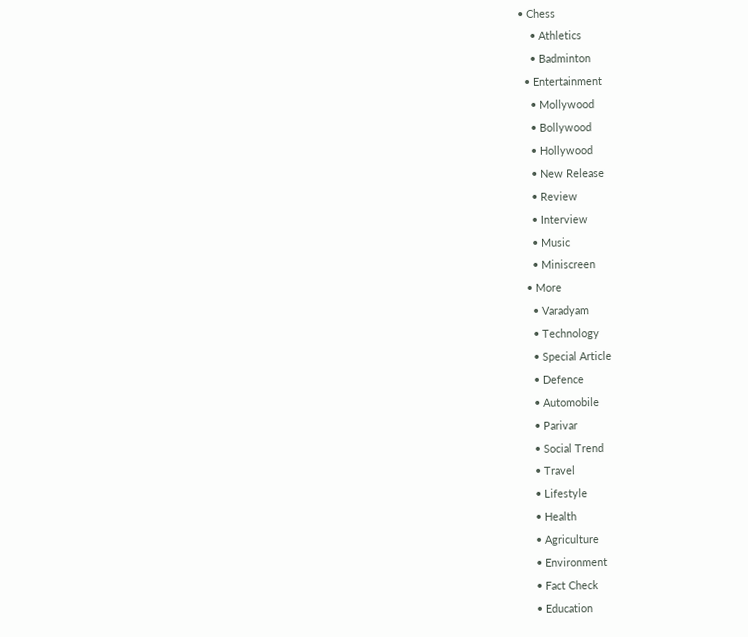• Chess
    • Athletics
    • Badminton
  • Entertainment
    • Mollywood
    • Bollywood
    • Hollywood
    • New Release
    • Review
    • Interview
    • Music
    • Miniscreen
  • More
    • Varadyam
    • Technology
    • Special Article
    • Defence
    • Automobile
    • Parivar
    • Social Trend
    • Travel
    • Lifestyle
    • Health
    • Agriculture
    • Environment
    • Fact Check
    • Education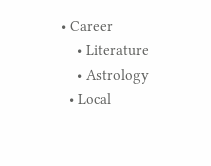• Career
    • Literature
    • Astrology
  • Local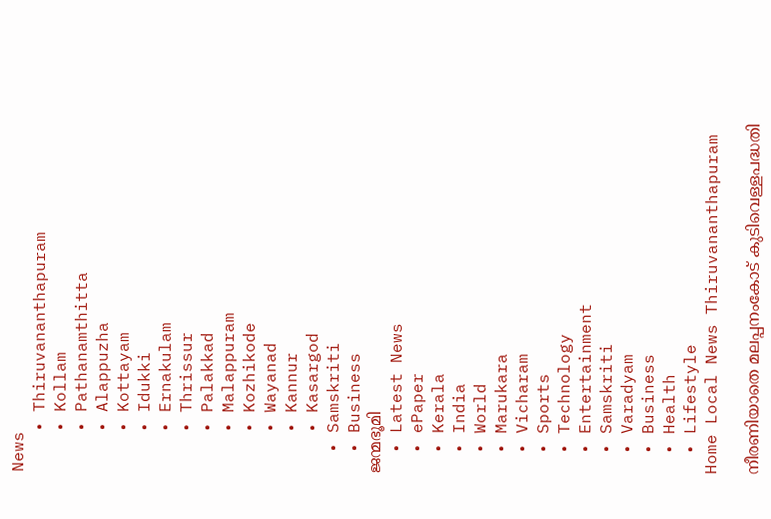News
    • Thiruvananthapuram
    • Kollam
    • Pathanamthitta
    • Alappuzha
    • Kottayam
    • Idukki
    • Ernakulam
    • Thrissur
    • Palakkad
    • Malappuram
    • Kozhikode
    • Wayanad
    • Kannur
    • Kasargod
  • Samskriti
  • Business
ജന്മഭൂമി
  • Latest News
  • ePaper
  • Kerala
  • India
  • World
  • Marukara
  • Vicharam
  • Sports
  • Technology
  • Entertainment
  • Samskriti
  • Varadyam
  • Business
  • Health
  • Lifestyle
Home Local News Thiruvananthapuram

നീരണിയാതെ മലപ്പനംകോട് കുടിവെള്ളപദ്ധതി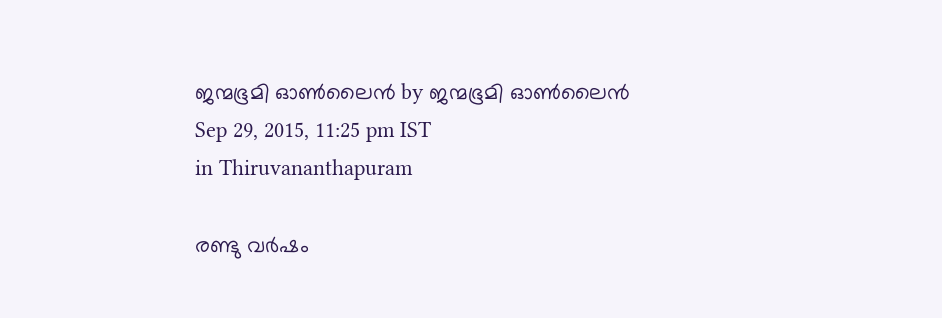ജന്മഭൂമി ഓണ്‍ലൈന്‍ by ജന്മഭൂമി ഓണ്‍ലൈന്‍
Sep 29, 2015, 11:25 pm IST
in Thiruvananthapuram

രണ്ടു വര്‍ഷം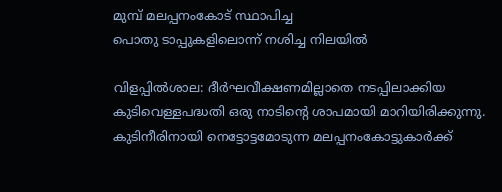മുമ്പ് മലപ്പനംകോട് സ്ഥാപിച്ച
പൊതു ടാപ്പുകളിലൊന്ന് നശിച്ച നിലയില്‍

വിളപ്പില്‍ശാല: ദീര്‍ഘവീക്ഷണമില്ലാതെ നടപ്പിലാക്കിയ കുടിവെള്ളപദ്ധതി ഒരു നാടിന്റെ ശാപമായി മാറിയിരിക്കുന്നു. കുടിനീരിനായി നെട്ടോട്ടമോടുന്ന മലപ്പനംകോട്ടുകാര്‍ക്ക്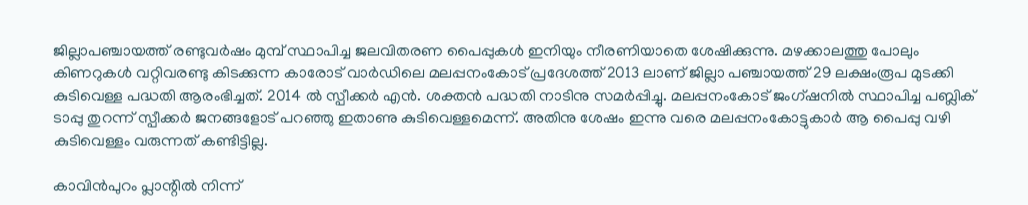ജില്ലാപഞ്ചായത്ത് രണ്ടുവര്‍ഷം മുമ്പ് സ്ഥാപിച്ച ജലവിതരണ പൈപ്പുകള്‍ ഇനിയും നീരണിയാതെ ശേഷിക്കുന്നു. മഴക്കാലത്തു പോലും കിണറുകള്‍ വറ്റിവരണ്ടു കിടക്കുന്ന കാരോട് വാര്‍ഡിലെ മലപ്പനംകോട് പ്രദേശത്ത് 2013 ലാണ് ജില്ലാ പഞ്ചായത്ത് 29 ലക്ഷംരൂപ മുടക്കി കുടിവെള്ള പദ്ധതി ആരംഭിച്ചത്. 2014 ല്‍ സ്പീക്കര്‍ എന്‍. ശക്തന്‍ പദ്ധതി നാടിനു സമര്‍പ്പിച്ചു. മലപ്പനംകോട് ജംഗ്ഷനില്‍ സ്ഥാപിച്ച പബ്ലിക് ടാപ്പു തുറന്ന് സ്പീക്കര്‍ ജനങ്ങളോട് പറഞ്ഞു ഇതാണു കുടിവെള്ളമെന്ന്. അതിനു ശേഷം ഇന്നു വരെ മലപ്പനംകോട്ടുകാര്‍ ആ പൈപ്പു വഴി കുടിവെള്ളം വരുന്നത് കണ്ടിട്ടില്ല.

കാവിന്‍പുറം പ്ലാന്റില്‍ നിന്ന്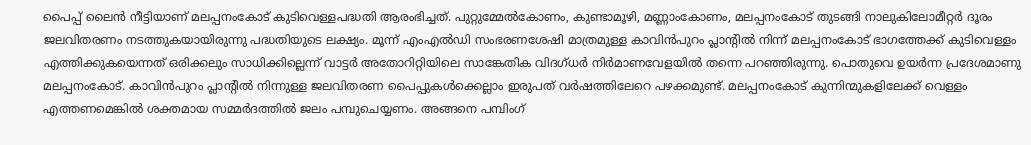പൈപ്പ് ലൈന്‍ നീട്ടിയാണ് മലപ്പനംകോട് കുടിവെള്ളപദ്ധതി ആരംഭിച്ചത്. പുറ്റുമ്മേല്‍കോണം, കുണ്ടാമൂഴി, മണ്ണാംകോണം, മലപ്പനംകോട് തുടങ്ങി നാലുകിലോമീറ്റര്‍ ദൂരം ജലവിതരണം നടത്തുകയായിരുന്നു പദ്ധതിയുടെ ലക്ഷ്യം. മൂന്ന് എംഎല്‍ഡി സംഭരണശേഷി മാത്രമുള്ള കാവിന്‍പുറം പ്ലാന്റില്‍ നിന്ന് മലപ്പനംകോട് ഭാഗത്തേക്ക് കുടിവെള്ളം എത്തിക്കുകയെന്നത് ഒരിക്കലും സാധിക്കില്ലെന്ന് വാട്ടര്‍ അതോറിറ്റിയിലെ സാങ്കേതിക വിദഗ്ധര്‍ നിര്‍മാണവേളയില്‍ തന്നെ പറഞ്ഞിരുന്നു. പൊതുവെ ഉയര്‍ന്ന പ്രദേശമാണു മലപ്പനംകോട്. കാവിന്‍പുറം പ്ലാന്റില്‍ നിന്നുള്ള ജലവിതരണ പൈപ്പുകള്‍ക്കെല്ലാം ഇരുപത് വര്‍ഷത്തിലേറെ പഴക്കമുണ്ട്. മലപ്പനംകോട് കുന്നിന്മുകളിലേക്ക് വെള്ളം എത്തണമെങ്കില്‍ ശക്തമായ സമ്മര്‍ദത്തില്‍ ജലം പമ്പുചെയ്യണം. അങ്ങനെ പമ്പിംഗ്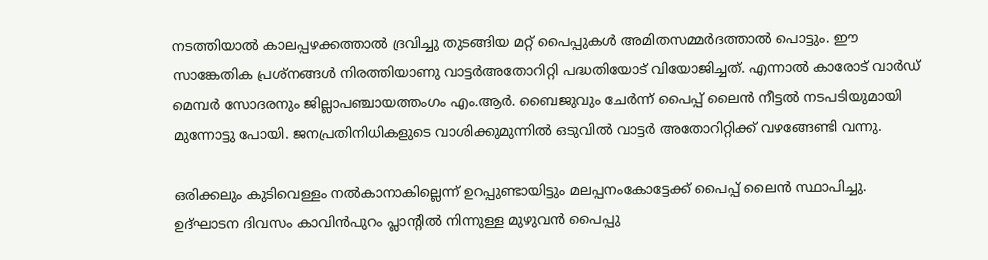നടത്തിയാല്‍ കാലപ്പഴക്കത്താല്‍ ദ്രവിച്ചു തുടങ്ങിയ മറ്റ് പൈപ്പുകള്‍ അമിതസമ്മര്‍ദത്താല്‍ പൊട്ടും. ഈ സാങ്കേതിക പ്രശ്‌നങ്ങള്‍ നിരത്തിയാണു വാട്ടര്‍അതോറിറ്റി പദ്ധതിയോട് വിയോജിച്ചത്. എന്നാല്‍ കാരോട് വാര്‍ഡ് മെമ്പര്‍ സോദരനും ജില്ലാപഞ്ചായത്തംഗം എം.ആര്‍. ബൈജുവും ചേര്‍ന്ന് പൈപ്പ് ലൈന്‍ നീട്ടല്‍ നടപടിയുമായി മുന്നോട്ടു പോയി. ജനപ്രതിനിധികളുടെ വാശിക്കുമുന്നില്‍ ഒടുവില്‍ വാട്ടര്‍ അതോറിറ്റിക്ക് വഴങ്ങേണ്ടി വന്നു.

ഒരിക്കലും കുടിവെള്ളം നല്‍കാനാകില്ലെന്ന് ഉറപ്പുണ്ടായിട്ടും മലപ്പനംകോട്ടേക്ക് പൈപ്പ് ലൈന്‍ സ്ഥാപിച്ചു. ഉദ്ഘാടന ദിവസം കാവിന്‍പുറം പ്ലാന്റില്‍ നിന്നുള്ള മുഴുവന്‍ പൈപ്പു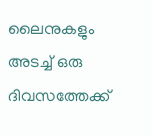ലൈനുകളും അടച്ച് ഒരു ദിവസത്തേക്ക്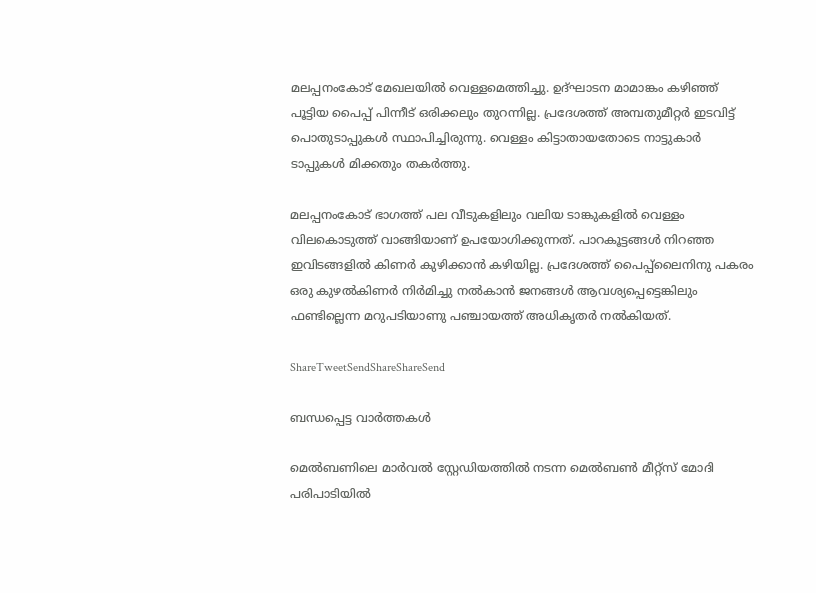മലപ്പനംകോട് മേഖലയില്‍ വെള്ളമെത്തിച്ചു. ഉദ്ഘാടന മാമാങ്കം കഴിഞ്ഞ് പൂട്ടിയ പൈപ്പ് പിന്നീട് ഒരിക്കലും തുറന്നില്ല. പ്രദേശത്ത് അമ്പതുമീറ്റര്‍ ഇടവിട്ട് പൊതുടാപ്പുകള്‍ സ്ഥാപിച്ചിരുന്നു. വെള്ളം കിട്ടാതായതോടെ നാട്ടുകാര്‍ ടാപ്പുകള്‍ മിക്കതും തകര്‍ത്തു.

മലപ്പനംകോട് ഭാഗത്ത് പല വീടുകളിലും വലിയ ടാങ്കുകളില്‍ വെള്ളം വിലകൊടുത്ത് വാങ്ങിയാണ് ഉപയോഗിക്കുന്നത്. പാറകൂട്ടങ്ങള്‍ നിറഞ്ഞ ഇവിടങ്ങളില്‍ കിണര്‍ കുഴിക്കാന്‍ കഴിയില്ല. പ്രദേശത്ത് പൈപ്പ്‌ലൈനിനു പകരം ഒരു കുഴല്‍കിണര്‍ നിര്‍മിച്ചു നല്‍കാന്‍ ജനങ്ങള്‍ ആവശ്യപ്പെട്ടെങ്കിലും ഫണ്ടില്ലെന്ന മറുപടിയാണു പഞ്ചായത്ത് അധികൃതര്‍ നല്‍കിയത്.

ShareTweetSendShareShareSend

ബന്ധപ്പെട്ട വാര്‍ത്തകള്‍

മെല്‍ബണിലെ മാര്‍വല്‍ സ്റ്റേഡിയത്തില്‍ നടന്ന മെല്‍ബണ്‍ മീറ്റ്സ് മോദി പരിപാടിയില്‍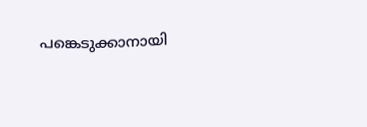പങ്കെടുക്കാനായി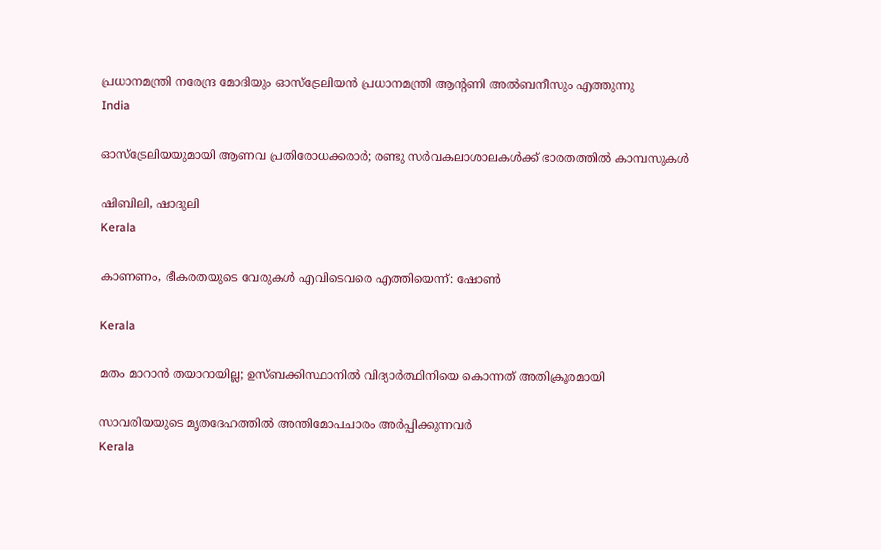പ്രധാനമന്ത്രി നരേന്ദ്ര മോദിയും ഓസ്ട്രേലിയന്‍ പ്രധാനമന്ത്രി ആന്റണി അല്‍ബനീസും എത്തുന്നു
India

ഓസ്‌ട്രേലിയയുമായി ആണവ പ്രതിരോധക്കരാര്‍; രണ്ടു സര്‍വകലാശാലകള്‍ക്ക് ഭാരതത്തില്‍ കാമ്പസുകള്‍

ഷിബിലി, ഷാദുലി
Kerala

കാണണം, ഭീകരതയുടെ വേരുകള്‍ എവിടെവരെ എത്തിയെന്ന്: ഷോണ്‍

Kerala

മതം മാറാന്‍ തയാറായില്ല; ഉസ്ബക്കിസ്ഥാനില്‍ വിദ്യാര്‍ത്ഥിനിയെ കൊന്നത് അതിക്രൂരമായി

സാവരിയയുടെ മൃതദേഹത്തില്‍ അന്തിമോപചാരം അര്‍പ്പിക്കുന്നവര്‍
Kerala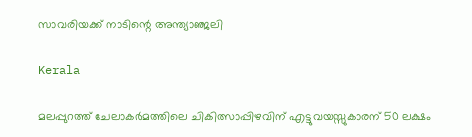സാവരിയക്ക് നാടിന്റെ അന്ത്യാഞ്ജലി

Kerala

മലപ്പുറത്ത് ചേലാകര്‍മത്തിലെ ചികിത്സാപ്പിഴവിന് എട്ടുവയസ്സുകാരന് 50 ലക്ഷം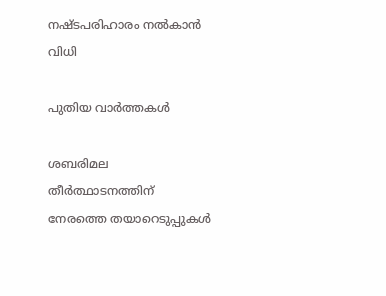നഷ്ടപരിഹാരം നൽകാൻ വിധി

പുതിയ വാര്‍ത്തകള്‍

ശബരിമല തീര്‍ത്ഥാടനത്തിന് നേരത്തെ തയാറെടുപ്പുകള്‍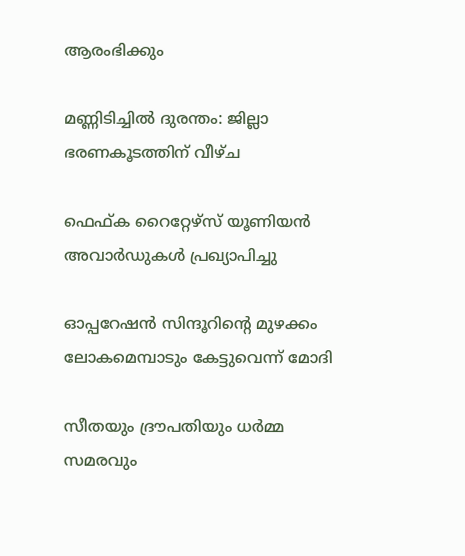ആരംഭിക്കും

മണ്ണിടിച്ചില്‍ ദുരന്തം: ജില്ലാ ഭരണകൂടത്തിന് വീഴ്ച

ഫെഫ്ക റൈറ്റേഴ്‌സ് യൂണിയന്‍ അവാര്‍ഡുകള്‍ പ്രഖ്യാപിച്ചു

ഓപ്പറേഷന്‍ സിന്ദൂറിന്റെ മുഴക്കം ലോകമെമ്പാടും കേട്ടുവെന്ന് മോദി

സീതയും ദ്രൗപതിയും ധര്‍മ്മ സമരവും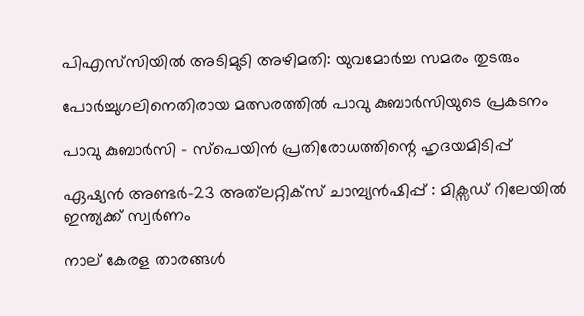പിഎസ്‌സിയില്‍ അടിമുടി അഴിമതി: യുവമോര്‍ച്ച സമരം തുടരും

പോര്‍ച്ചുഗലിനെതിരായ മത്സരത്തില്‍ പാവു കുബാര്‍സിയുടെ പ്രകടനം

പാവു കുബാര്‍സി – സ്‌പെയിന്‍ പ്രതിരോധത്തിന്റെ ഹൃദയമിടിപ്പ്

ഏഷ്യന്‍ അണ്ടര്‍-23 അത്‌ലറ്റിക്‌സ് ചാമ്പ്യന്‍ഷിപ്പ്‌ : മിക്സഡ് റിലേയില്‍ ഇന്ത്യക്ക് സ്വര്‍ണം

നാല് കേരള താരങ്ങള്‍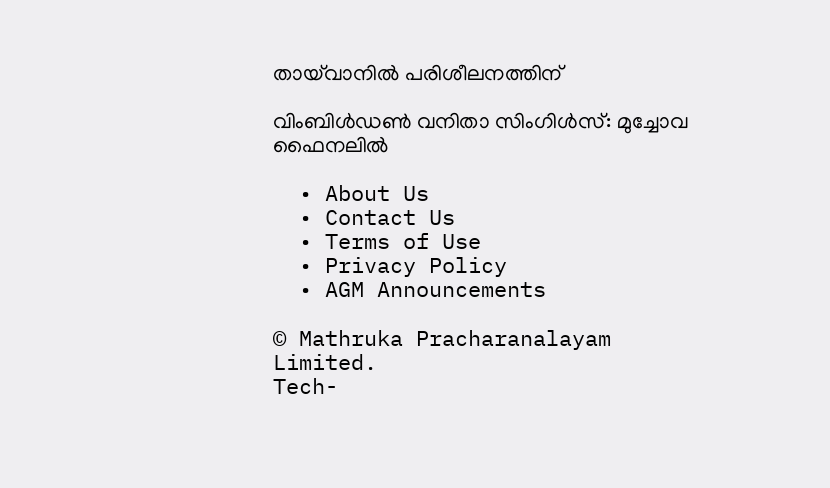തായ്‌വാനില്‍ പരിശീലനത്തിന്

വിംബിള്‍ഡണ്‍ വനിതാ സിംഗിള്‍സ്: മുച്ചോവ ഫൈനലില്‍

  • About Us
  • Contact Us
  • Terms of Use
  • Privacy Policy
  • AGM Announcements

© Mathruka Pracharanalayam Limited.
Tech-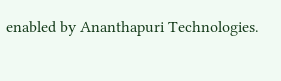enabled by Ananthapuri Technologies.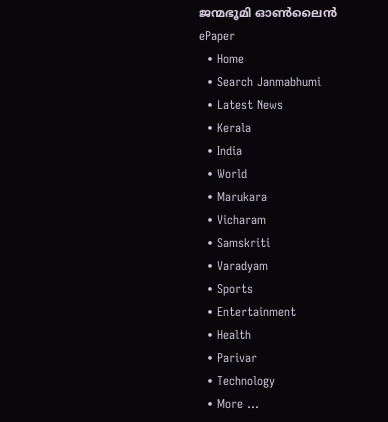ജന്മഭൂമി ഓണ്‍ലൈന്‍
ePaper
  • Home
  • Search Janmabhumi
  • Latest News
  • Kerala
  • India
  • World
  • Marukara
  • Vicharam
  • Samskriti
  • Varadyam
  • Sports
  • Entertainment
  • Health
  • Parivar
  • Technology
  • More …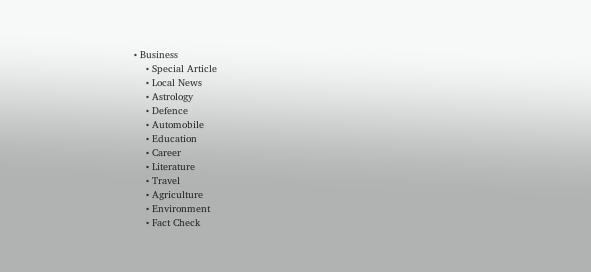• Business
    • Special Article
    • Local News
    • Astrology
    • Defence
    • Automobile
    • Education
    • Career
    • Literature
    • Travel
    • Agriculture
    • Environment
    • Fact Check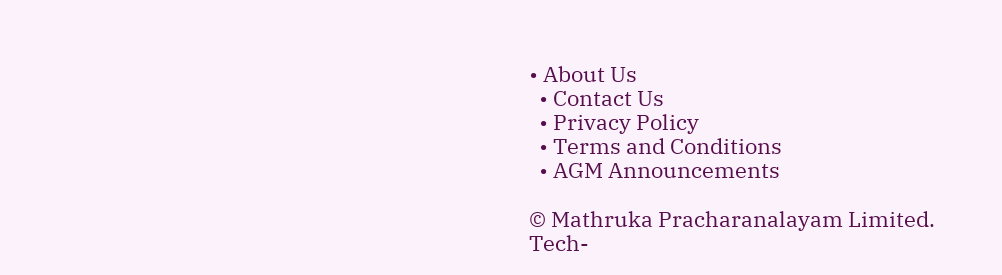• About Us
  • Contact Us
  • Privacy Policy
  • Terms and Conditions
  • AGM Announcements

© Mathruka Pracharanalayam Limited.
Tech-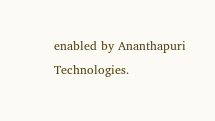enabled by Ananthapuri Technologies.